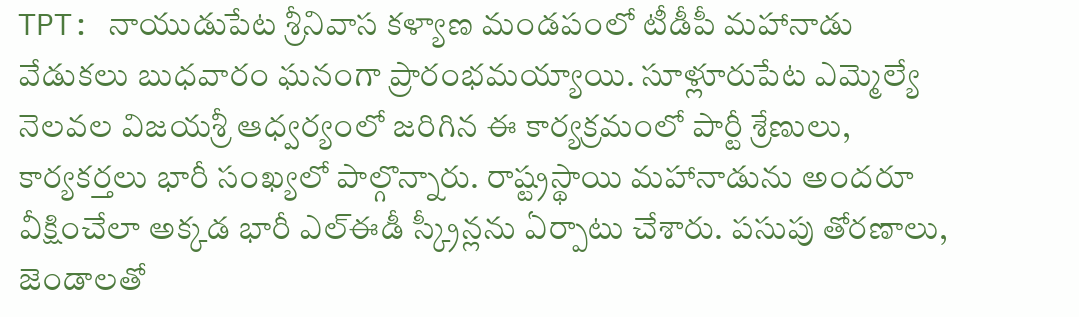TPT: నాయుడుపేట శ్రీనివాస కళ్యాణ మండపంలో టీడీపీ మహానాడు వేడుకలు బుధవారం ఘనంగా ప్రారంభమయ్యాయి. సూళ్లూరుపేట ఎమ్మెల్యే నెలవల విజయశ్రీ ఆధ్వర్యంలో జరిగిన ఈ కార్యక్రమంలో పార్టీ శ్రేణులు, కార్యకర్తలు భారీ సంఖ్యలో పాల్గొన్నారు. రాష్ట్రస్థాయి మహానాడును అందరూ వీక్షించేలా అక్కడ భారీ ఎల్ఈడీ స్క్రీన్లను ఏర్పాటు చేశారు. పసుపు తోరణాలు, జెండాలతో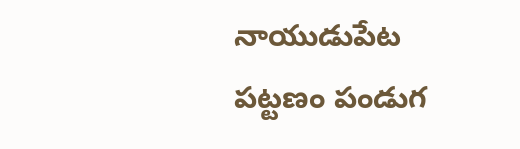నాయుడుపేట పట్టణం పండుగ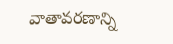వాతావరణాన్ని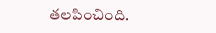తలపించింది.